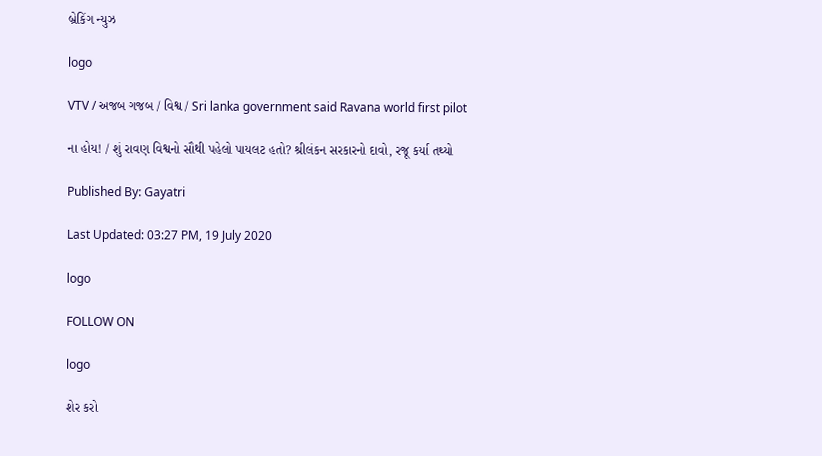બ્રેકિંગ ન્યુઝ

logo

VTV / અજબ ગજબ / વિશ્વ / Sri lanka government said Ravana world first pilot

ના હોય! / શું રાવણ વિશ્વનો સૌથી પહેલો પાયલટ હતો? શ્રીલંકન સરકારનો દાવો, રજૂ કર્યા તથ્યો

Published By: Gayatri

Last Updated: 03:27 PM, 19 July 2020

logo

FOLLOW ON

logo

શેર કરો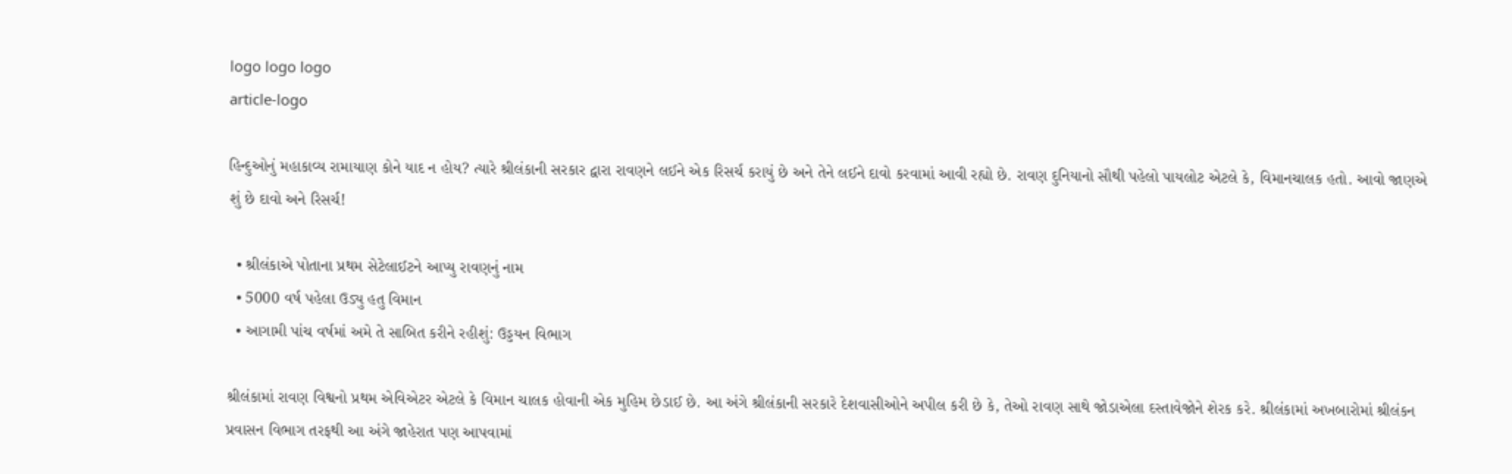logo logo logo
article-logo

હિન્દુઓનું મહાકાવ્ય રામાયાણ કોને યાદ ન હોય? ત્યારે શ્રીલંકાની સરકાર દ્વારા રાવણને લઈને એક રિસર્ચ કરાયું છે અને તેને લઈને દાવો કરવામાં આવી રહ્યો છે. રાવણ દુનિયાનો સૌથી પહેલો પાયલોટ એટલે કે, વિમાનચાલક હતો. આવો જાણએ શું છે દાવો અને રિસર્ચ!

  • શ્રીલંકાએ પોતાના પ્રથમ સેટેલાઈટને આપ્યુ રાવણનું નામ
  • 5000 વર્ષ પહેલા ઉડ્યુ હતુ વિમાન
  • આગામી પાંચ વર્ષમાં અમે તે સાબિત કરીને રહીશું: ઉડ્ડયન વિભાગ

શ્રીલંકામાં રાવણ વિશ્વનો પ્રથમ એવિએટર એટલે કે વિમાન ચાલક હોવાની એક મુહિમ છેડાઈ છે. આ અંગે શ્રીલંકાની સરકારે દેશવાસીઓને અપીલ કરી છે કે, તેઓ રાવણ સાથે જોડાએલા દસ્તાવેજોને શેરક કરે. શ્રીલંકામાં અખબારોમાં શ્રીલંકન પ્રવાસન વિભાગ તરફથી આ અંગે જાહેરાત પણ આપવામાં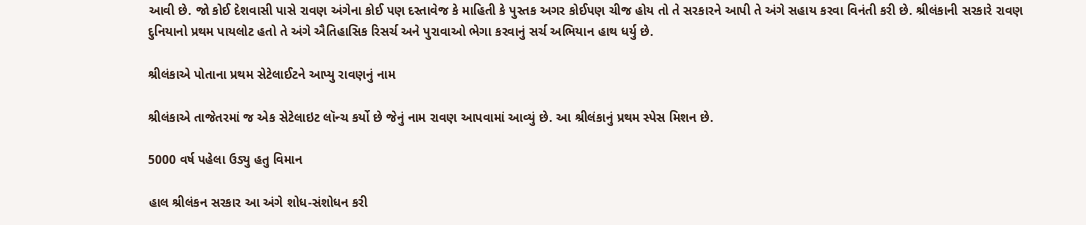આવી છે. જો કોઈ દેશવાસી પાસે રાવણ અંગેના કોઈ પણ દસ્તાવેજ કે માહિતી કે પુસ્તક અગર કોઈપણ ચીજ હોય તો તે સરકારને આપી તે અંગે સહાય કરવા વિનંતી કરી છે. શ્રીલંકાની સરકારે રાવણ દુનિયાનો પ્રથમ પાયલોટ હતો તે અંગે ઐતિહાસિક રિસર્ચ અને પુરાવાઓ ભેગા કરવાનું સર્ચ અભિયાન હાથ ધર્યુ છે.

શ્રીલંકાએ પોતાના પ્રથમ સેટેલાઈટને આપ્યુ રાવણનું નામ

શ્રીલંકાએ તાજેતરમાં જ એક સેટેલાઇટ લૉન્ચ કર્યો છે જેનું નામ રાવણ આપવામાં આવ્યું છે. આ શ્રીલંકાનું પ્રથમ સ્પેસ મિશન છે.

5000 વર્ષ પહેલા ઉડ્યુ હતુ વિમાન

હાલ શ્રીલંકન સરકાર આ અંગે શોધ-સંશોધન કરી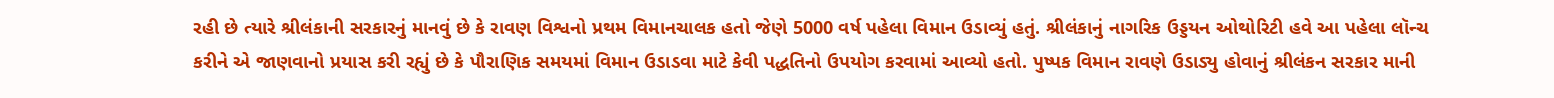રહી છે ત્યારે શ્રીલંકાની સરકારનું માનવું છે કે રાવણ વિશ્વનો પ્રથમ વિમાનચાલક હતો જેણે 5000 વર્ષ પહેલા વિમાન ઉડાવ્યું હતું. શ્રીલંકાનું નાગરિક ઉડ્ડયન ઓથોરિટી હવે આ પહેલા લૉન્ચ કરીને એ જાણવાનો પ્રયાસ કરી રહ્યું છે કે પૌરાણિક સમયમાં વિમાન ઉડાડવા માટે કેવી પદ્ધતિનો ઉપયોગ કરવામાં આવ્યો હતો. પુષ્પક વિમાન રાવણે ઉડાડ્યુ હોવાનું શ્રીલંકન સરકાર માની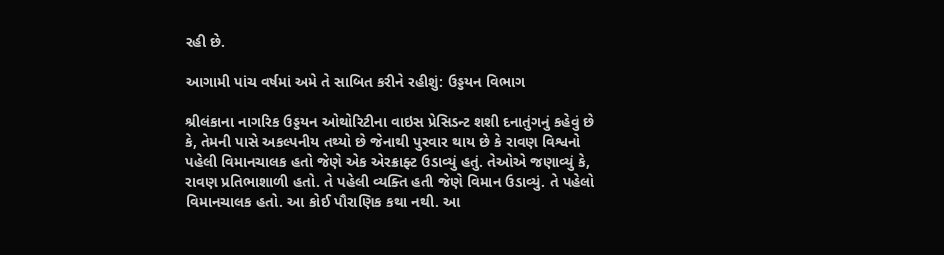રહી છે.

આગામી પાંચ વર્ષમાં અમે તે સાબિત કરીને રહીશું: ઉડ્ડયન વિભાગ

શ્રીલંકાના નાગરિક ઉડ્ડયન ઓથોરિટીના વાઇસ પ્રેસિડન્ટ શશી દનાતુંગનું કહેવું છે કે, તેમની પાસે અકલ્પનીય તથ્યો છે જેનાથી પુરવાર થાય છે કે રાવણ વિશ્વનો પહેલી વિમાનચાલક હતો જેણે એક એરક્રાફ્ટ ઉડાવ્યું હતું. તેઓએ જણાવ્યું કે, રાવણ પ્રતિભાશાળી હતો. તે પહેલી વ્યક્તિ હતી જેણે વિમાન ઉડાવ્યું. તે પહેલો વિમાનચાલક હતો. આ કોઈ પૌરાણિક કથા નથી. આ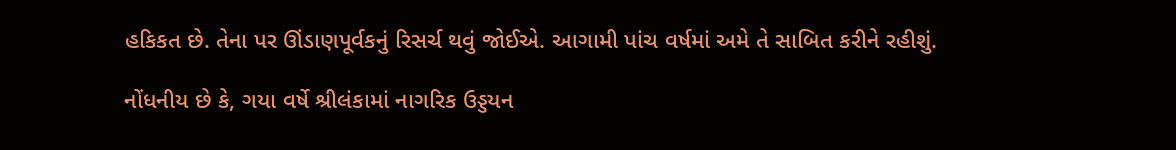હકિકત છે. તેના પર ઊંડાણપૂર્વકનું રિસર્ચ થવું જોઈએ. આગામી પાંચ વર્ષમાં અમે તે સાબિત કરીને રહીશું.

નોંધનીય છે કે, ગયા વર્ષે શ્રીલંકામાં નાગરિક ઉડ્ડયન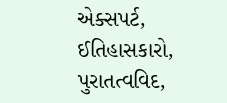એક્સપર્ટ, ઈતિહાસકારો, પુરાતત્વવિદ,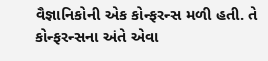વૈજ્ઞાનિકોની એક કોન્ફરન્સ મળી હતી. તે કોન્ફરન્સના અંતે એવા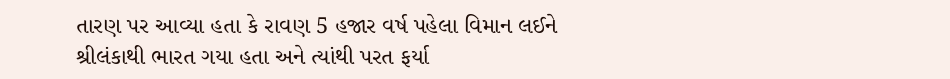તારણ પર આવ્યા હતા કે રાવણ 5 હજાર વર્ષ પહેલા વિમાન લઈને શ્રીલંકાથી ભારત ગયા હતા અને ત્યાંથી પરત ફર્યા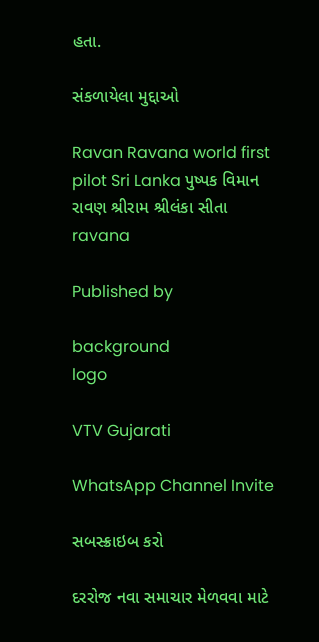હતા.

સંકળાયેલા મુદ્દાઓ

Ravan Ravana world first pilot Sri Lanka પુષ્પક વિમાન રાવણ શ્રીરામ શ્રીલંકા સીતા ravana

Published by

background
logo

VTV Gujarati

WhatsApp Channel Invite

સબસ્ક્રાઇબ કરો

દરરોજ નવા સમાચાર મેળવવા માટે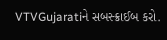VTVGujaratiને સબસ્ક્રાઈબ કરો.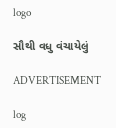logo

સૌથી વધુ વંચાયેલું

ADVERTISEMENT

log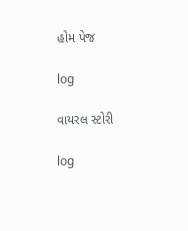હોમ પેજ

log

વાયરલ સ્ટોરી

log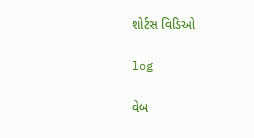શોર્ટસ વિડિઓ

log

વેબ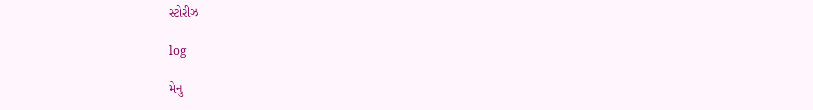સ્ટોરીઝ

log

મેનુ